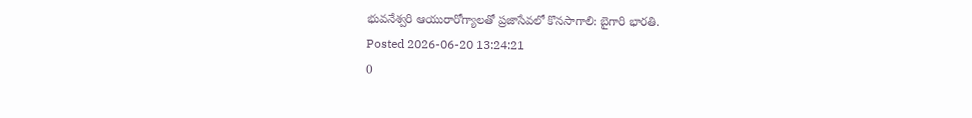భువనేశ్వరి ఆయురారోగ్యాలతో ప్రజాసేవలో కొనసాగాలి: బైగారి భారతి.
Posted 2026-06-20 13:24:21
0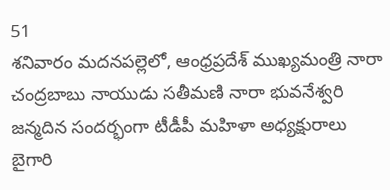51
శనివారం మదనపల్లెలో, ఆంధ్రప్రదేశ్ ముఖ్యమంత్రి నారా చంద్రబాబు నాయుడు సతీమణి నారా భువనేశ్వరి జన్మదిన సందర్భంగా టీడీపీ మహిళా అధ్యక్షురాలు బైగారి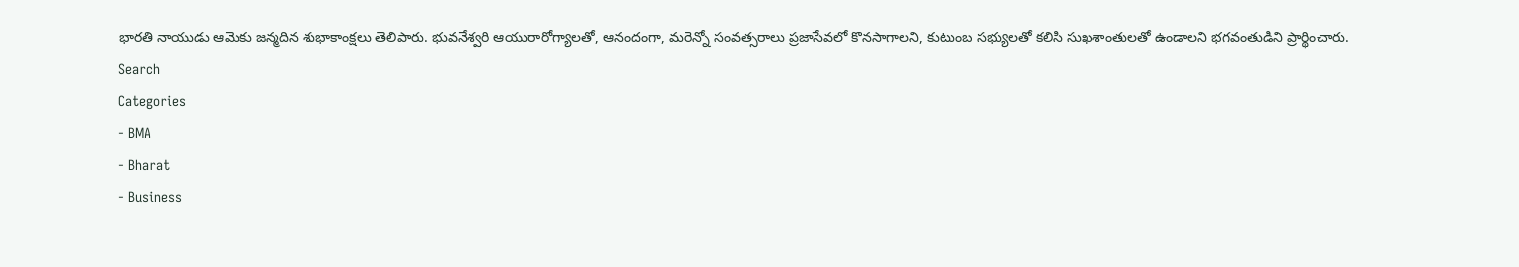భారతి నాయుడు ఆమెకు జన్మదిన శుభాకాంక్షలు తెలిపారు. భువనేశ్వరి ఆయురారోగ్యాలతో, ఆనందంగా, మరెన్నో సంవత్సరాలు ప్రజాసేవలో కొనసాగాలని, కుటుంబ సభ్యులతో కలిసి సుఖశాంతులతో ఉండాలని భగవంతుడిని ప్రార్థించారు.
Search
Categories
- BMA
- Bharat
- Business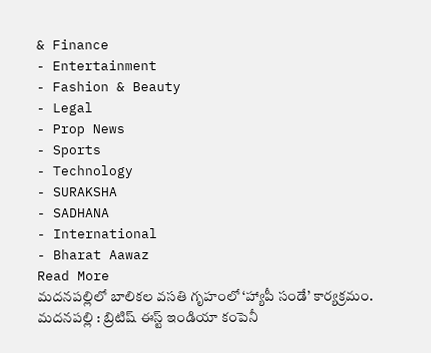& Finance
- Entertainment
- Fashion & Beauty
- Legal
- Prop News
- Sports
- Technology
- SURAKSHA
- SADHANA
- International
- Bharat Aawaz
Read More
మదనపల్లిలో బాలికల వసతి గృహంలో ‘హ్యాపీ సండే’ కార్యక్రమం.
మదనపల్లి : బ్రిటిష్ ఈస్ట్ ఇండియా కంపెనీ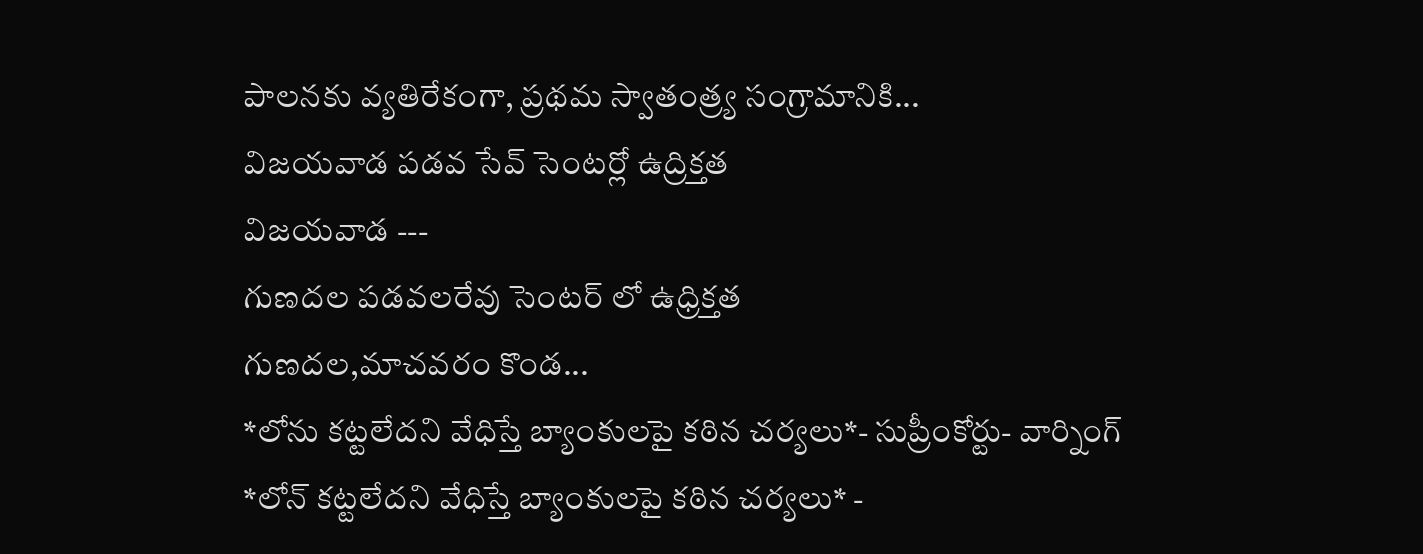పాలనకు వ్యతిరేకంగా, ప్రథమ స్వాతంత్ర్య సంగ్రామానికి...
విజయవాడ పడవ సేవ్ సెంటర్లో ఉద్రిక్తత
విజయవాడ ---
గుణదల పడవలరేవు సెంటర్ లో ఉధ్రిక్తత
గుణదల,మాచవరం కొండ...
*లోను కట్టలేదని వేధిస్తే బ్యాంకులపై కఠిన చర్యలు*- సుప్రీంకోర్టు- వార్నింగ్
*లోన్ కట్టలేదని వేధిస్తే బ్యాంకులపై కఠిన చర్యలు* -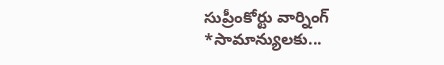సుప్రీంకోర్టు వార్నింగ్
*సామాన్యులకు...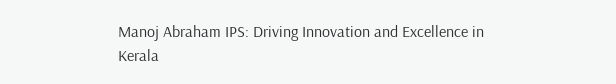Manoj Abraham IPS: Driving Innovation and Excellence in Kerala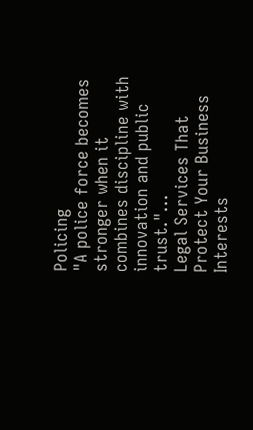Policing
"A police force becomes stronger when it combines discipline with innovation and public trust."...
Legal Services That Protect Your Business Interests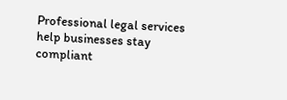Professional legal services help businesses stay compliant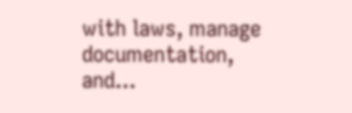with laws, manage documentation, and...